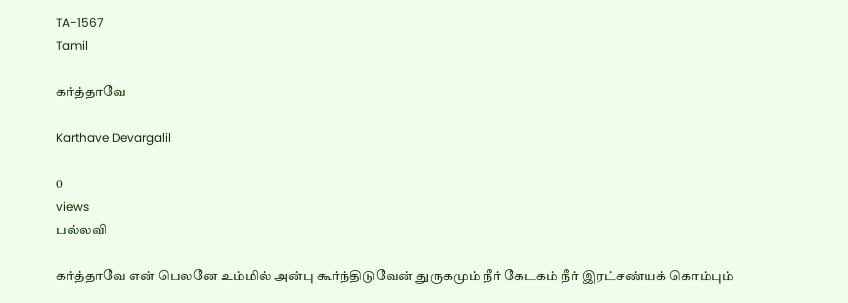TA-1567
Tamil

கர்த்தாவே

Karthave Devargalil

0
views
பல்லவி

கர்த்தாவே என் பெலனே உம்மில் அன்பு கூர்ந்திடுவேன் துருகமும் நீர் கேடகம் நீர் இரட்சண்யக் கொம்பும்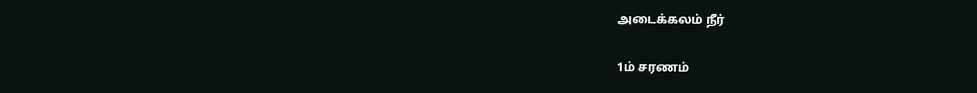அடைக்கலம் நீர்

1ம் சரணம்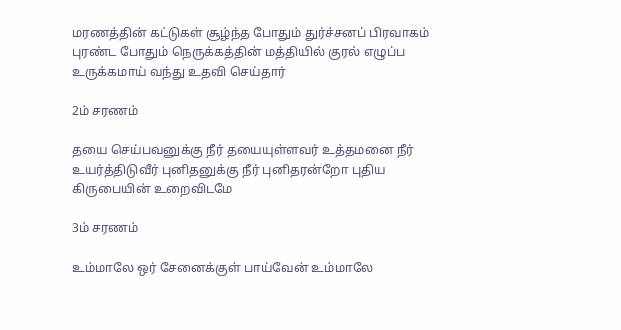மரணத்தின் கட்டுகள் சூழ்ந்த போதும் துர்ச்சனப் பிரவாகம் புரண்ட போதும் நெருக்கத்தின் மத்தியில் குரல் எழுப்ப உருக்கமாய் வந்து உதவி செய்தார்

2ம் சரணம்

தயை செய்பவனுக்கு நீர் தயையுள்ளவர் உத்தமனை நீர் உயர்த்திடுவீர் புனிதனுக்கு நீர் புனிதரன்றோ புதிய கிருபையின் உறைவிடமே

3ம் சரணம்

உம்மாலே ஒர் சேனைக்குள் பாய்வேன் உம்மாலே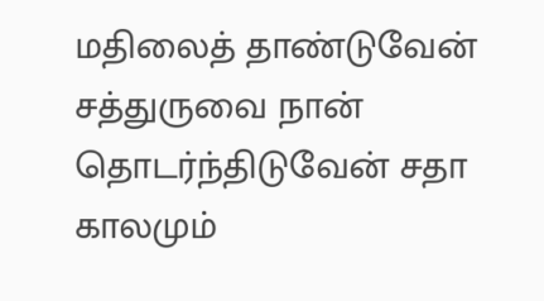மதிலைத் தாண்டுவேன் சத்துருவை நான் தொடர்ந்திடுவேன் சதா காலமும்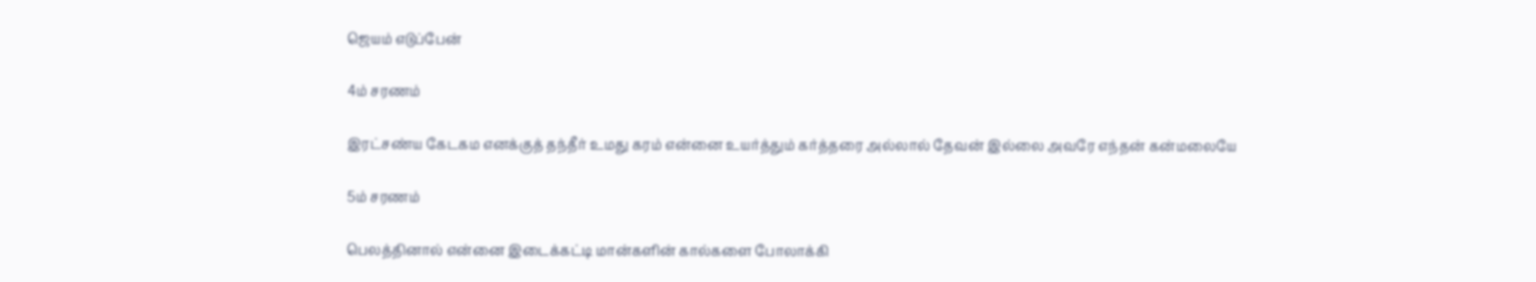ஜெயம் எடுப்பேன்

4ம் சரணம்

இரட்சண்ய கேடகம எனக்குத் தந்தீர் உமது கரம் என்னை உயர்த்தும் கர்த்தரை அல்லால் தேவன் இல்லை அவரே எந்தன் கன்மலையே

5ம் சரணம்

பெலத்தினால் என்னை இடைக்கட்டி மான்களின் கால்களை போலாக்கி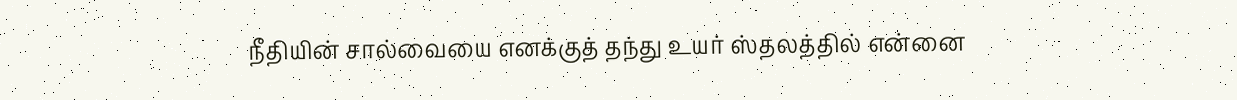நீதியின் சால்வையை எனக்குத் தந்து உயர் ஸ்தலத்தில் என்னை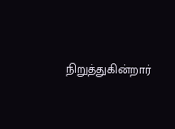நிறுத்துகின்றார்